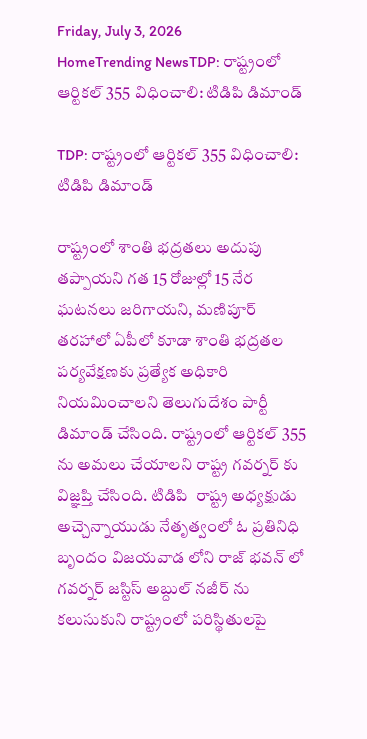Friday, July 3, 2026
HomeTrending NewsTDP: రాష్ట్రంలో ఆర్టికల్ 355 విధించాలి: టిడిపి డిమాండ్

TDP: రాష్ట్రంలో ఆర్టికల్ 355 విధించాలి: టిడిపి డిమాండ్

రాష్ట్రంలో శాంతి భద్రతలు అదుపు తప్పాయని గత 15 రోజుల్లో 15 నేర ఘటనలు జరిగాయని, మణిపూర్ తరహాలో ఏపీలో కూడా శాంతి భద్రతల పర్యవేక్షణకు ప్రత్యేక అధికారి నియమించాలని తెలుగుదేశం పార్టీ డిమాండ్ చేసింది. రాష్ట్రంలో ఆర్టికల్ 355 ను అమలు చేయాలని రాష్ట్ర గవర్నర్ కు విజ్ఞప్తి చేసింది. టిడిపి  రాష్ట్ర అధ్యక్షుడు  అచ్చెన్నాయుడు నేతృత్వంలో ఓ ప్రతినిధి బృందం విజయవాడ లోని రాజ్ భవన్ లో గవర్నర్ జస్టిస్ అబ్దుల్ నజీర్ ను కలుసుకుని రాష్ట్రంలో పరిస్థితులపై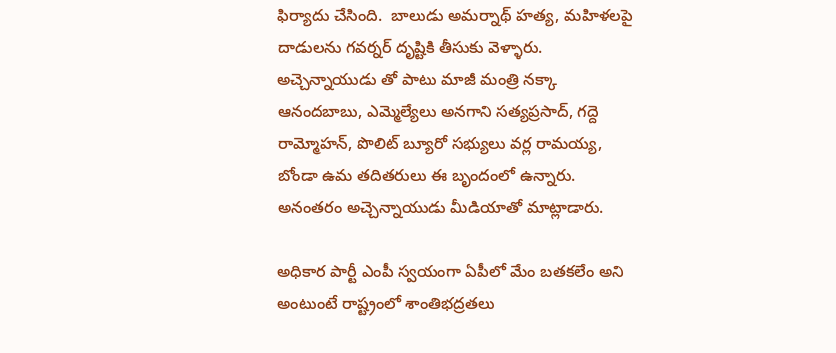ఫిర్యాదు చేసింది.  బాలుడు అమర్నాథ్ హత్య, మహిళలపై దాడులను గవర్నర్ దృష్టికి తీసుకు వెళ్ళారు. అచ్చెన్నాయుడు తో పాటు మాజీ మంత్రి నక్కా ఆనందబాబు, ఎమ్మెల్యేలు అనగాని సత్యప్రసాద్, గద్దె రామ్మోహన్, పొలిట్ బ్యూరో సభ్యులు వర్ల రామయ్య, బోండా ఉమ తదితరులు ఈ బృందంలో ఉన్నారు. అనంతరం అచ్చెన్నాయుడు మీడియాతో మాట్లాడారు.

అధికార పార్టీ ఎంపీ స్వయంగా ఏపీలో మేం బతకలేం అని అంటుంటే రాష్ట్రంలో శాంతిభద్రతలు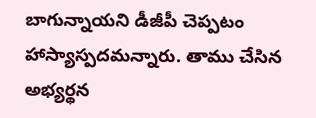బాగున్నాయని డీజీపీ చెప్పటం హాస్యాస్పదమన్నారు. తాము చేసిన అభ్యర్థన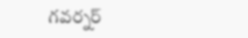గవర్నర్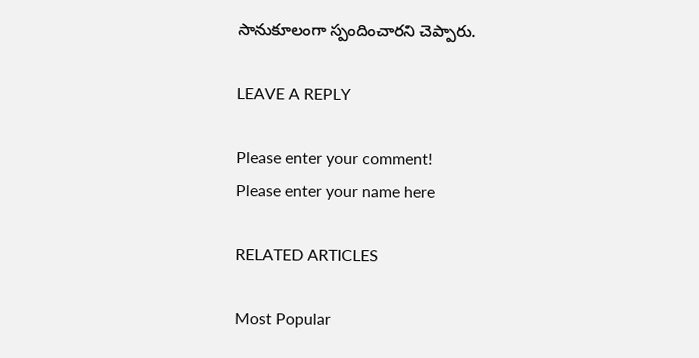సానుకూలంగా స్పందించారని చెప్పారు.

LEAVE A REPLY

Please enter your comment!
Please enter your name here

RELATED ARTICLES

Most Popular